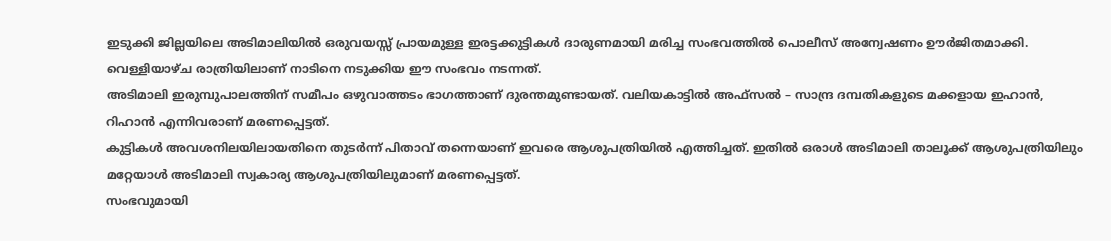ഇടുക്കി ജില്ലയിലെ അടിമാലിയിൽ ഒരുവയസ്സ് പ്രായമുള്ള ഇരട്ടക്കുട്ടികൾ ദാരുണമായി മരിച്ച സംഭവത്തിൽ പൊലീസ് അന്വേഷണം ഊർജിതമാക്കി. വെള്ളിയാഴ്ച രാത്രിയിലാണ് നാടിനെ നടുക്കിയ ഈ സംഭവം നടന്നത്.
അടിമാലി ഇരുമ്പുപാലത്തിന് സമീപം ഒഴുവാത്തടം ഭാഗത്താണ് ദുരന്തമുണ്ടായത്. വലിയകാട്ടിൽ അഫ്സൽ – സാന്ദ്ര ദമ്പതികളുടെ മക്കളായ ഇഹാൻ, റിഹാൻ എന്നിവരാണ് മരണപ്പെട്ടത്.
കുട്ടികൾ അവശനിലയിലായതിനെ തുടർന്ന് പിതാവ് തന്നെയാണ് ഇവരെ ആശുപത്രിയിൽ എത്തിച്ചത്. ഇതിൽ ഒരാൾ അടിമാലി താലൂക്ക് ആശുപത്രിയിലും മറ്റേയാൾ അടിമാലി സ്വകാര്യ ആശുപത്രിയിലുമാണ് മരണപ്പെട്ടത്.
സംഭവുമായി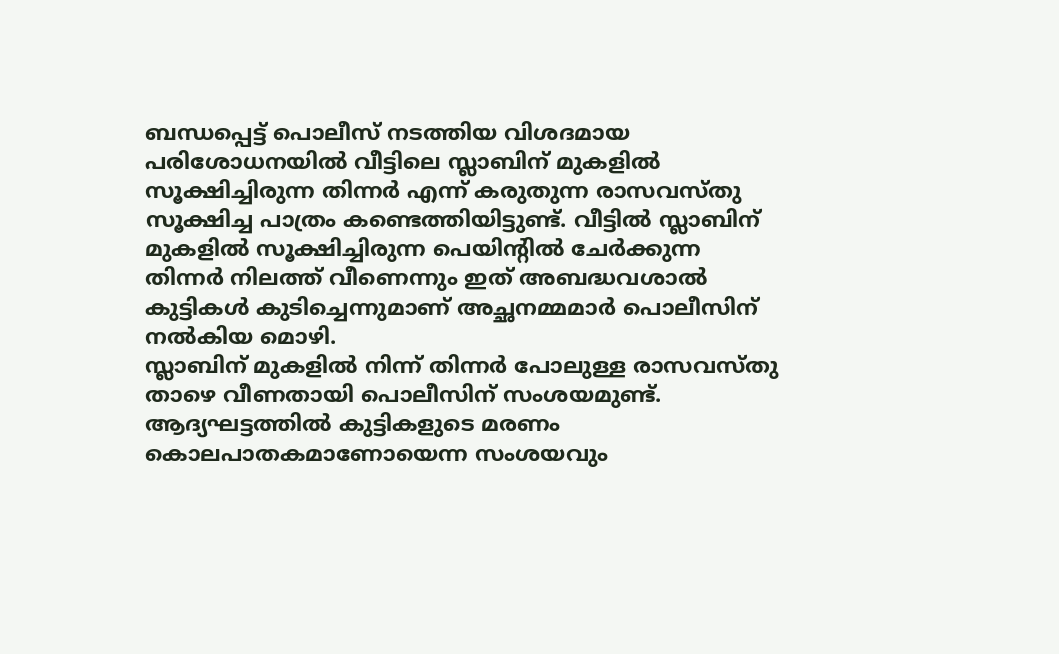ബന്ധപ്പെട്ട് പൊലീസ് നടത്തിയ വിശദമായ പരിശോധനയിൽ വീട്ടിലെ സ്ലാബിന് മുകളിൽ സൂക്ഷിച്ചിരുന്ന തിന്നർ എന്ന് കരുതുന്ന രാസവസ്തു സൂക്ഷിച്ച പാത്രം കണ്ടെത്തിയിട്ടുണ്ട്. വീട്ടിൽ സ്ലാബിന് മുകളിൽ സൂക്ഷിച്ചിരുന്ന പെയിന്റിൽ ചേർക്കുന്ന തിന്നർ നിലത്ത് വീണെന്നും ഇത് അബദ്ധവശാൽ കുട്ടികൾ കുടിച്ചെന്നുമാണ് അച്ഛനമ്മമാർ പൊലീസിന് നൽകിയ മൊഴി.
സ്ലാബിന് മുകളിൽ നിന്ന് തിന്നർ പോലുള്ള രാസവസ്തു താഴെ വീണതായി പൊലീസിന് സംശയമുണ്ട്. ആദ്യഘട്ടത്തിൽ കുട്ടികളുടെ മരണം കൊലപാതകമാണോയെന്ന സംശയവും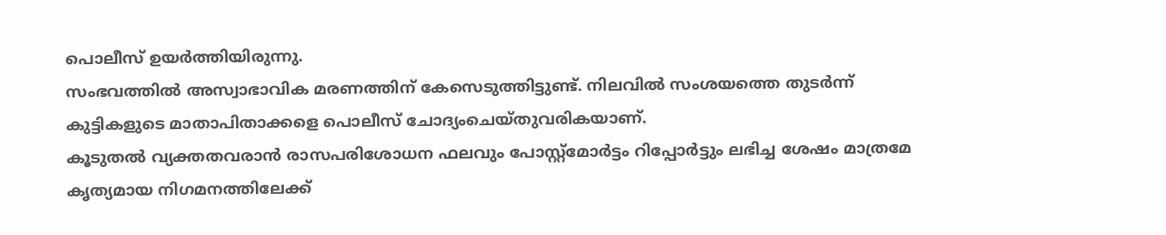പൊലീസ് ഉയർത്തിയിരുന്നു.
സംഭവത്തിൽ അസ്വാഭാവിക മരണത്തിന് കേസെടുത്തിട്ടുണ്ട്. നിലവിൽ സംശയത്തെ തുടർന്ന് കുട്ടികളുടെ മാതാപിതാക്കളെ പൊലീസ് ചോദ്യംചെയ്തുവരികയാണ്.
കൂടുതൽ വ്യക്തതവരാൻ രാസപരിശോധന ഫലവും പോസ്റ്റ്മോർട്ടം റിപ്പോർട്ടും ലഭിച്ച ശേഷം മാത്രമേ കൃത്യമായ നിഗമനത്തിലേക്ക്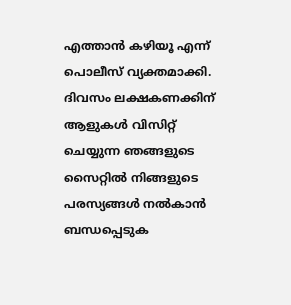എത്താൻ കഴിയൂ എന്ന് പൊലീസ് വ്യക്തമാക്കി.
ദിവസം ലക്ഷകണക്കിന് ആളുകൾ വിസിറ്റ് ചെയ്യുന്ന ഞങ്ങളുടെ സൈറ്റിൽ നിങ്ങളുടെ പരസ്യങ്ങൾ നൽകാൻ ബന്ധപ്പെടുക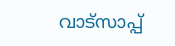വാട്സാപ്പ്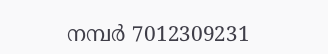നമ്പർ 7012309231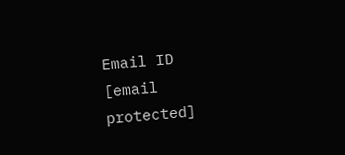Email ID [email protected]